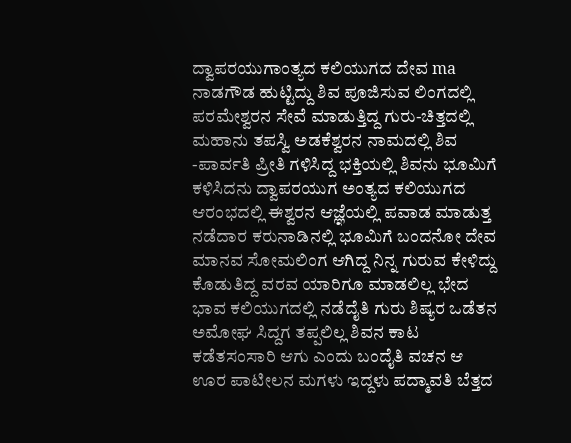ದ್ವಾಪರಯುಗಾಂತ್ಯದ ಕಲಿಯುಗದ ದೇವ ma
ನಾಡಗೌಡ ಹುಟ್ಟಿದ್ದು ಶಿವ ಪೂಜಿಸುವ ಲಿಂಗದಲ್ಲಿ ಪರಮೇಶ್ವರನ ಸೇವೆ ಮಾಡುತ್ತಿದ್ದ ಗುರು-ಚಿತ್ತದಲ್ಲಿ ಮಹಾನು ತಪಸ್ವಿ ಅಡಕೆಶ್ವರನ ನಾಮದಲ್ಲಿ ಶಿವ -ಪಾರ್ವತಿ ಪ್ರೀತಿ ಗಳಿಸಿದ್ದ ಭಕ್ತಿಯಲ್ಲಿ ಶಿವನು ಭೂಮಿಗೆ ಕಳಿಸಿದನು ದ್ವಾಪರಯುಗ ಅಂತ್ಯದ ಕಲಿಯುಗದ ಆರಂಭದಲ್ಲಿ ಈಶ್ವರನ ಆಜ್ಞೆಯಲ್ಲಿ ಪವಾಡ ಮಾಡುತ್ತ ನಡೆದಾರ ಕರುನಾಡಿನಲ್ಲಿ ಭೂಮಿಗೆ ಬಂದನೋ ದೇವ ಮಾನವ ಸೋಮಲಿಂಗ ಆಗಿದ್ದ ನಿನ್ನ ಗುರುವ ಕೇಳಿದ್ದು ಕೊಡುತಿದ್ದ ವರವ ಯಾರಿಗೂ ಮಾಡಲಿಲ್ಲ ಭೇದ ಭಾವ ಕಲಿಯುಗದಲ್ಲಿ ನಡೆದೈತಿ ಗುರು ಶಿಷ್ಯರ ಒಡೆತನ ಅಮೋಘ ಸಿದ್ದಗ ತಪ್ಪಲಿಲ್ಲ ಶಿವನ ಕಾಟ ಕಡೆತಸಂಸಾರಿ ಆಗು ಎಂದು ಬಂದೈತಿ ವಚನ ಆ ಊರ ಪಾಟೀಲನ ಮಗಳು ಇದ್ದಳು ಪದ್ಮಾವತಿ ಬೆತ್ತದ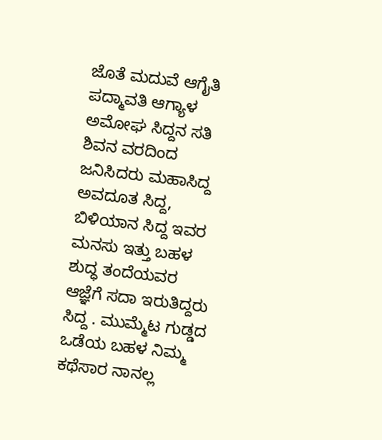ಜೊತೆ ಮದುವೆ ಆಗೈತಿ ಪದ್ಮಾವತಿ ಆಗ್ಯಾಳ ಅಮೋಘ ಸಿದ್ದನ ಸತಿ ಶಿವನ ವರದಿಂದ ಜನಿಸಿದರು ಮಹಾಸಿದ್ದ ಅವದೂತ ಸಿದ್ದ, ಬಿಳಿಯಾನ ಸಿದ್ದ ಇವರ ಮನಸು ಇತ್ತು ಬಹಳ ಶುದ್ಧ ತಂದೆಯವರ ಆಜ್ಞೆಗೆ ಸದಾ ಇರುತಿದ್ದರು ಸಿದ್ದ . ಮುಮ್ಮೆಟ ಗುಡ್ಡದ ಒಡೆಯ ಬಹಳ ನಿಮ್ಮ ಕಥೆಸಾರ ನಾನಲ್ಲ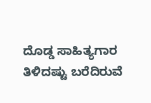ದೊಡ್ಡ ಸಾಹಿತ್ಯಗಾರ ತಿಳಿದಷ್ಟು ಬರೆದಿರುವೆ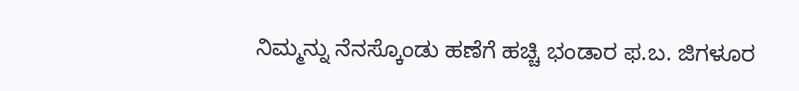ನಿಮ್ಮನ್ನು ನೆನಸ್ಕೊಂಡು ಹಣೆಗೆ ಹಚ್ಚಿ ಭಂಡಾರ ಫ.ಬ. ಜಿಗಳೂರ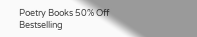Poetry Books 50% Off
Bestselling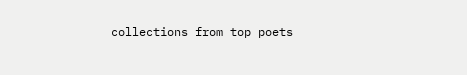collections from top poets